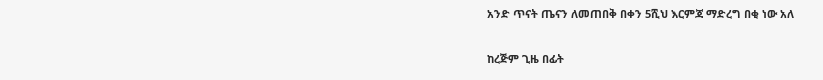አንድ ጥናት ጤናን ለመጠበቅ በቀን 5ሺህ እርምጃ ማድረግ በቂ ነው አለ

ከረጅም ጊዜ በፊት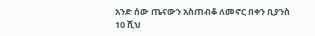አንድ ሰው ጤናውን አስጠብቆ ለመኖር በቀን ቢያንስ 10 ሺህ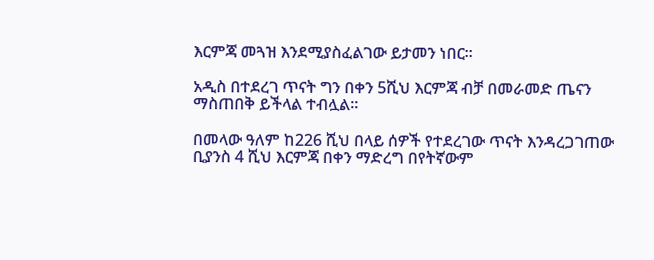እርምጃ መጓዝ እንደሚያስፈልገው ይታመን ነበር።

አዲስ በተደረገ ጥናት ግን በቀን 5ሺህ እርምጃ ብቻ በመራመድ ጤናን ማስጠበቅ ይችላል ተብሏል።

በመላው ዓለም ከ226 ሺህ በላይ ሰዎች የተደረገው ጥናት እንዳረጋገጠው ቢያንስ 4 ሺህ እርምጃ በቀን ማድረግ በየትኛውም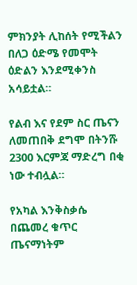ምክንያት ሊከሰት የሚችልን በለጋ ዕድሜ የመሞት ዕድልን እንደሚቀንስ አሳይቷል።

የልብ እና የደም ስር ጤናን ለመጠበቅ ደግሞ በትንሹ 2300 እርምጃ ማድረግ በቂ ነው ተብሏል።

የአካል እንቅስቃሴ በጨመረ ቁጥር ጤናማነትም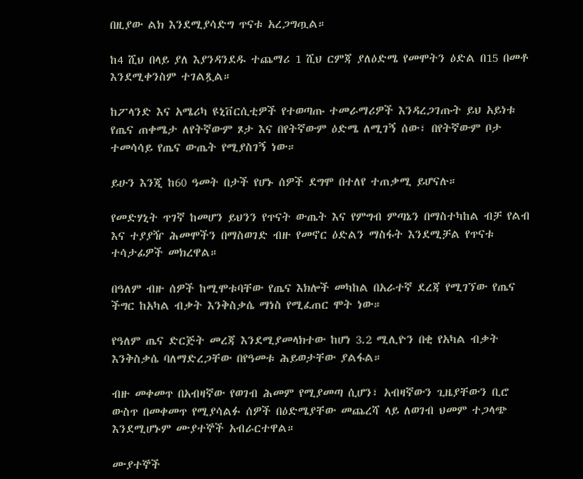በዚያው ልክ እንደሚያሳድግ ጥናቱ አረጋግጧል።

ከ4 ሺህ በላይ ያለ እያንዳንደዱ ተጨማሪ 1 ሺህ ርምጃ ያለዕድሜ የመሞትን ዕድል በ15 በመቶ እንደሚቀንስም ተገልጿል።

ከፖላንድ እና አሜሪካ ዩኒቨርሲቲዎች የተወጣጡ ተመራማሪዎች እንዳረጋገጡት ይህ አይነቱ የጤና ጠቀሜታ ለየትኛውም ጾታ እና በየትኛውም ዕድሜ ለሚገኝ ሰው፣ በየትኛውም ቦታ ተመሳሳይ የጤና ውጤት የሚያስገኝ ነው።

ይሁን እንጂ ከ60 ዓመት በታች የሆኑ ሰዎች ደግሞ በተለየ ተጠቃሚ ይሆናሉ።

የመድሃኒት ጥገኛ ከመሆን ይህንን የጥናት ውጤት እና የምግብ ምጣኔን በማስተካከል ብቻ የልብ እና ተያያዥ ሕመሞችን በማስወገድ ብዙ የመኖር ዕድልን ማስፋት እንደሚቻል የጥናቱ ተሳታፊዎች መክረዋል።

በዓለም ብዙ ሰዎች ከሚሞቱባቸው የጤና እክሎች መካከል በአራተኛ ደረጃ የሚገኘው የጤና ችግር ከአካል ብቃት እንቅስቃሴ ማነስ የሚፈጠር ሞት ነው።

የዓለም ጤና ድርጅት መረጃ እንደሚያመላክተው ከሆነ 3.2 ሚሊዮን በቂ የአካል ብቃት እንቅስቃሴ ባለማድረጋቸው በየዓመቱ ሕይወታቸው ያልፋል።

ብዙ መቀመጥ በአብዛኛው የወገብ ሕመም የሚያመጣ ሲሆን፣ አብዛኛውን ጊዜያቸውን ቢሮ ውስጥ በመቀመጥ የሚያሳልፉ ሰዎች በዕድሜያቸው መጨረሻ ላይ ለወገብ ህመም ተጋላጭ እንደሚሆኑም ሙያተኞች አብራርተዋል።

ሙያተኞች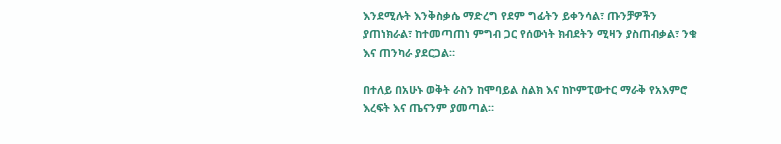እንደሚሉት እንቅስቃሴ ማድረግ የደም ግፊትን ይቀንሳል፣ ጡንቻዎችን ያጠነክራል፣ ከተመጣጠነ ምግብ ጋር የሰውነት ክብደትን ሚዛን ያስጠብቃል፣ ንቁ እና ጠንካራ ያደርጋል።

በተለይ በአሁኑ ወቅት ራስን ከሞባይል ስልክ እና ከኮምፒውተር ማራቅ የአእምሮ እረፍት እና ጤናንም ያመጣል።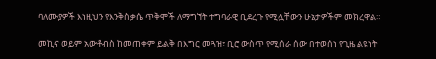ባለሙያዎች እነዚህን የእንቅስቃሴ ጥቅሞች ለማግኘት ተግባራዊ ቢደረጉ የሚሏቸውን ሁኔታዎችም መክረዋል።

መኪና ወይም አውቶብስ ከመጠቀም ይልቅ በእግር መጓዝ፣ ቢሮ ውስጥ የሚሰራ ሰው በተወሰነ የጊዜ ልዩነት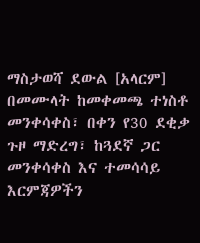ማስታወሻ ደውል [አላርም] በመሙላት ከመቀመጫ ተነስቶ መንቀሳቀስ፣ በቀን የ30 ደቂቃ ጉዞ ማድረግ፣ ከጓደኛ ጋር መንቀሳቀስ እና ተመሳሳይ እርምጃዎችን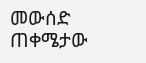መውሰድ ጠቀሜታው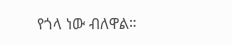የጎላ ነው ብለዋል።